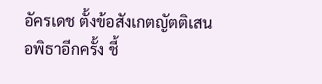อัครเดช ตั้งข้อสังเกตญัตติเสนอพิธาอีกครั้ง ชี้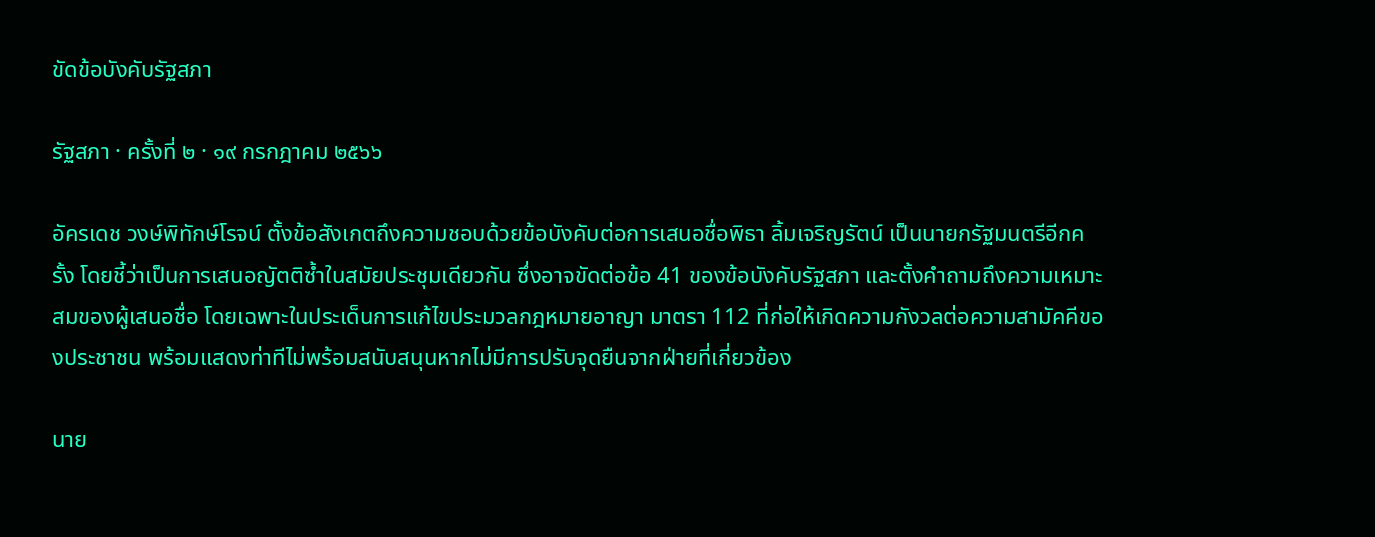ขัดข้อบังคับรัฐสภา

รัฐสภา · ครั้งที่ ๒ · ๑๙ กรกฎาคม ๒๕๖๖

อัครเดช วงษ์พิทักษ์โรจน์ ตั้งข้อสังเกตถึงความชอบด้วยข้อบังคับต่อการเสนอชื่อพิธา ลิ้มเจริญรัตน์ เป็นนายกรัฐมนตรีอีกครั้ง โดยชี้ว่าเป็นการเสนอญัตติซ้ำในสมัยประชุมเดียวกัน ซึ่งอาจขัดต่อข้อ 41 ของข้อบังคับรัฐสภา และตั้งคำถามถึงความเหมาะสมของผู้เสนอชื่อ โดยเฉพาะในประเด็นการแก้ไขประมวลกฎหมายอาญา มาตรา 112 ที่ก่อให้เกิดความกังวลต่อความสามัคคีของประชาชน พร้อมแสดงท่าทีไม่พร้อมสนับสนุนหากไม่มีการปรับจุดยืนจากฝ่ายที่เกี่ยวข้อง

นาย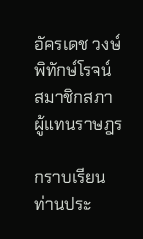อัครเดช วงษ์พิทักษ์โรจน์ สมาชิกสภาผู้แทนราษฎร

กราบเรียน ท่านประ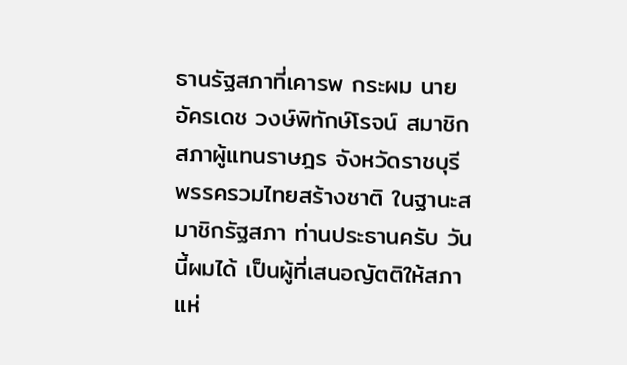ธานรัฐสภาที่เคารพ กระผม นายอัครเดช วงษ์พิทักษ์โรจน์ สมาชิกสภาผู้แทนราษฎร จังหวัดราชบุรี พรรครวมไทยสร้างชาติ ในฐานะสมาชิกรัฐสภา ท่านประธานครับ วันนี้ผมได้ เป็นผู้ที่เสนอญัตติให้สภาแห่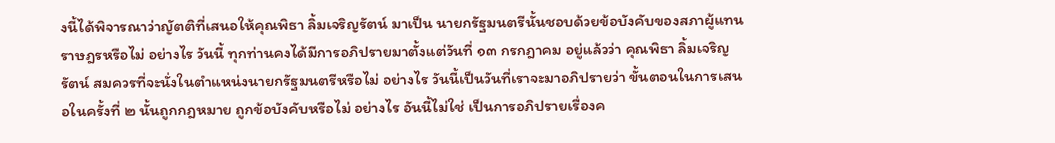งนี้ได้พิจารณาว่าญัตติที่เสนอให้คุณพิธา ลิ้มเจริญรัตน์ มาเป็น นายกรัฐมนตรีนั้นชอบด้วยข้อบังคับของสภาผู้แทนราษฎรหรือไม่ อย่างไร วันนี้ ทุกท่านคงได้มีการอภิปรายมาตั้งแต่วันที่ ๑๓ กรกฎาคม อยู่แล้วว่า คุณพิธา ลิ้มเจริญรัตน์ สมควรที่จะนั่งในตำแหน่งนายกรัฐมนตรีหรือไม่ อย่างไร วันนี้เป็นวันที่เราจะมาอภิปรายว่า ขั้นตอนในการเสนอในครั้งที่ ๒ นั้นถูกกฎหมาย ถูกข้อบังคับหรือไม่ อย่างไร อันนี้ไม่ใช่ เป็นการอภิปรายเรื่องค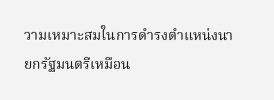วามเหมาะสมในการดำรงตำแหน่งนายกรัฐมนตรีเหมือน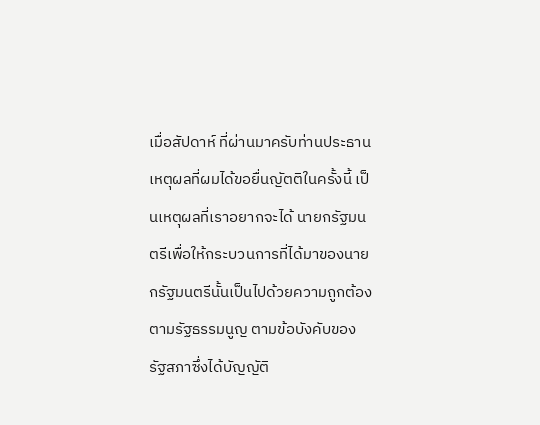เมื่อสัปดาห์ ที่ผ่านมาครับท่านประธาน เหตุผลที่ผมได้ขอยื่นญัตติในครั้งนี้ เป็นเหตุผลที่เราอยากจะได้ นายกรัฐมนตรีเพื่อให้กระบวนการที่ได้มาของนายกรัฐมนตรีนั้นเป็นไปด้วยความถูกต้อง ตามรัฐธรรมนูญ ตามข้อบังคับของรัฐสภาซึ่งได้บัญญัติ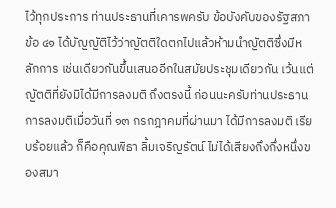ไว้ทุกประการ ท่านประธานที่เคารพครับ ข้อบังคับของรัฐสภา ข้อ ๔๑ ได้บัญญัติไว้ว่าญัตติใดตกไปแล้วห้ามนำญัตติซึ่งมีหลักการ เช่นเดียวกันขึ้นเสนออีกในสมัยประชุมเดียวกัน เว้นแต่ญัตติที่ยังมิได้มีการลงมติ ถึงตรงนี้ ก่อนนะครับท่านประธาน การลงมติเมื่อวันที่ ๑๓ กรกฎาคมที่ผ่านมา ได้มีการลงมติ เรียบร้อยแล้ว ก็คือคุณพิธา ลิ้มเจริญรัตน์ ไม่ได้เสียงถึงกึ่งหนึ่งของสมา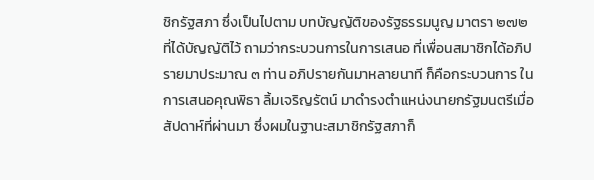ชิกรัฐสภา ซึ่งเป็นไปตาม บทบัญญัติของรัฐธรรมนูญ มาตรา ๒๗๒ ที่ได้บัญญัติไว้ ถามว่ากระบวนการในการเสนอ ที่เพื่อนสมาชิกได้อภิปรายมาประมาณ ๓ ท่าน อภิปรายกันมาหลายนาที ก็คือกระบวนการ ในการเสนอคุณพิธา ลิ้มเจริญรัตน์ มาดำรงตำแหน่งนายกรัฐมนตรีเมื่อสัปดาห์ที่ผ่านมา ซึ่งผมในฐานะสมาชิกรัฐสภาก็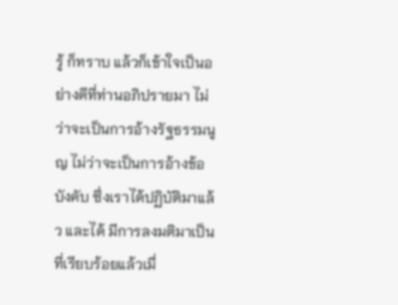รู้ ก็ทราบ แล้วก็เข้าใจเป็นอย่างดีที่ท่านอภิปรายมา ไม่ว่าจะเป็นการอ้างรัฐธรรมนูญ ไม่ว่าจะเป็นการอ้างข้อบังคับ ซึ่งเราได้ปฏิบัติมาแล้ว และได้ มีการลงมติมาเป็นที่เรียบร้อยแล้วเมื่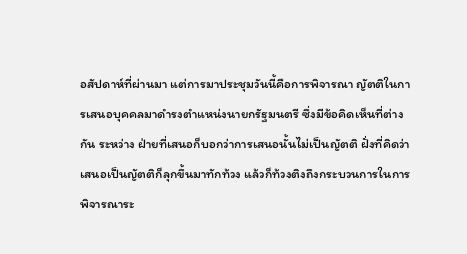อสัปดาห์ที่ผ่านมา แต่การมาประชุมวันนี้คือการพิจารณา ญัตติในการเสนอบุคคลมาดำรงตำแหน่งนายกรัฐมนตรี ซึ่งมีข้อคิดเห็นที่ต่างกัน ระหว่าง ฝ่ายที่เสนอก็บอกว่าการเสนอนั้นไม่เป็นญัตติ ฝั่งที่คิดว่าเสนอเป็นญัตติก็ลุกขึ้นมาทักท้วง แล้วก็ท้วงติงถึงกระบวนการในการพิจารณาระ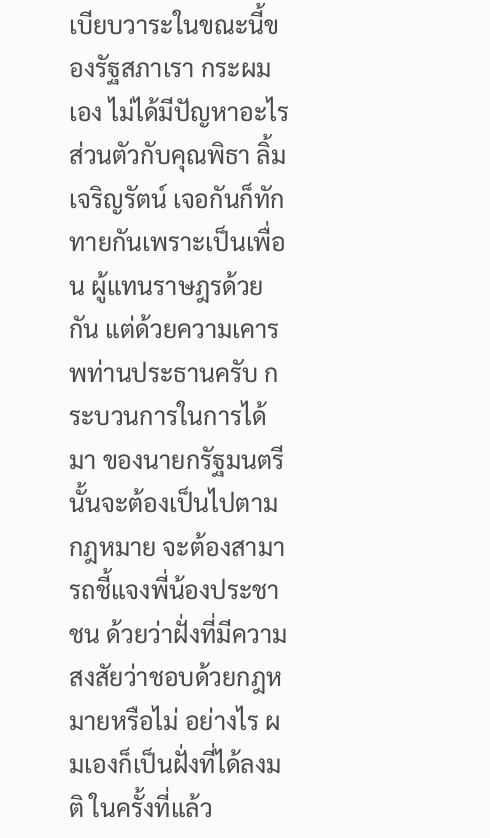เบียบวาระในขณะนี้ของรัฐสภาเรา กระผมเอง ไม่ได้มีปัญหาอะไรส่วนตัวกับคุณพิธา ลิ้มเจริญรัตน์ เจอกันก็ทักทายกันเพราะเป็นเพื่อน ผู้แทนราษฎรด้วยกัน แต่ด้วยความเคารพท่านประธานครับ กระบวนการในการได้มา ของนายกรัฐมนตรีนั้นจะต้องเป็นไปตามกฎหมาย จะต้องสามารถชี้แจงพี่น้องประชาชน ด้วยว่าฝั่งที่มีความสงสัยว่าชอบด้วยกฎหมายหรือไม่ อย่างไร ผมเองก็เป็นฝั่งที่ได้ลงมติ ในครั้งที่แล้ว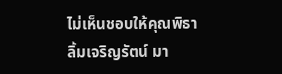ไม่เห็นชอบให้คุณพิธา ลิ้มเจริญรัตน์ มา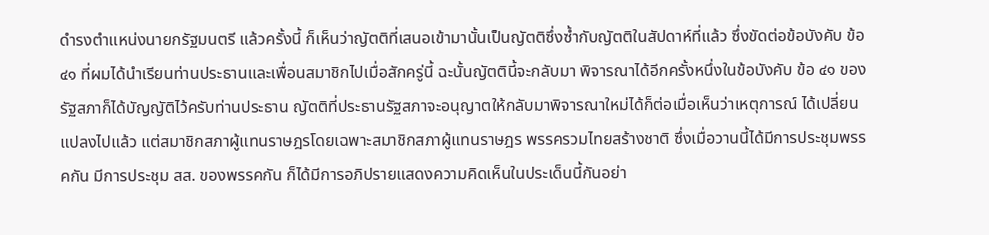ดำรงตำแหน่งนายกรัฐมนตรี แล้วครั้งนี้ ก็เห็นว่าญัตติที่เสนอเข้ามานั้นเป็นญัตติซึ่งซ้ำกับญัตติในสัปดาห์ที่แล้ว ซึ่งขัดต่อข้อบังคับ ข้อ ๔๑ ที่ผมได้นำเรียนท่านประธานและเพื่อนสมาชิกไปเมื่อสักครู่นี้ ฉะนั้นญัตตินี้จะกลับมา พิจารณาได้อีกครั้งหนึ่งในข้อบังคับ ข้อ ๔๑ ของรัฐสภาก็ได้บัญญัติไว้ครับท่านประธาน ญัตติที่ประธานรัฐสภาจะอนุญาตให้กลับมาพิจารณาใหม่ได้ก็ต่อเมื่อเห็นว่าเหตุการณ์ ได้เปลี่ยนแปลงไปแล้ว แต่สมาชิกสภาผู้แทนราษฎรโดยเฉพาะสมาชิกสภาผู้แทนราษฎร พรรครวมไทยสร้างชาติ ซึ่งเมื่อวานนี้ได้มีการประชุมพรรคกัน มีการประชุม สส. ของพรรคกัน ก็ได้มีการอภิปรายแสดงความคิดเห็นในประเด็นนี้กันอย่า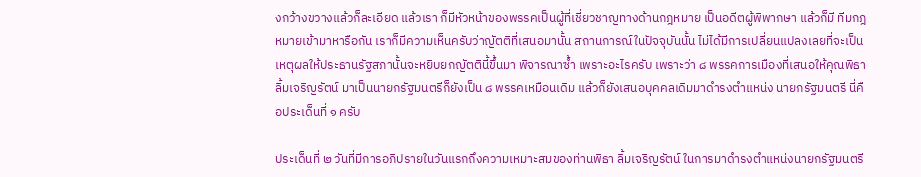งกว้างขวางแล้วก็ละเอียด แล้วเรา ก็มีหัวหน้าของพรรคเป็นผู้ที่เชี่ยวชาญทางด้านกฎหมาย เป็นอดีตผู้พิพากษา แล้วก็มี ทีมกฎหมายเข้ามาหารือกัน เราก็มีความเห็นครับว่าญัตติที่เสนอมานั้น สถานการณ์ในปัจจุบันนั้น ไม่ได้มีการเปลี่ยนแปลงเลยที่จะเป็นเหตุผลให้ประธานรัฐสภานั้นจะหยิบยกญัตตินี้ขึ้นมา พิจารณาซ้ำ เพราะอะไรครับ เพราะว่า ๘ พรรคการเมืองที่เสนอให้คุณพิธา ลิ้มเจริญรัตน์ มาเป็นนายกรัฐมนตรีก็ยังเป็น ๘ พรรคเหมือนเดิม แล้วก็ยังเสนอบุคคลเดิมมาดำรงตำแหน่ง นายกรัฐมนตรี นี่คือประเด็นที่ ๑ ครับ

ประเด็นที่ ๒ วันที่มีการอภิปรายในวันแรกถึงความเหมาะสมของท่านพิธา ลิ้มเจริญรัตน์ ในการมาดำรงตำแหน่งนายกรัฐมนตรี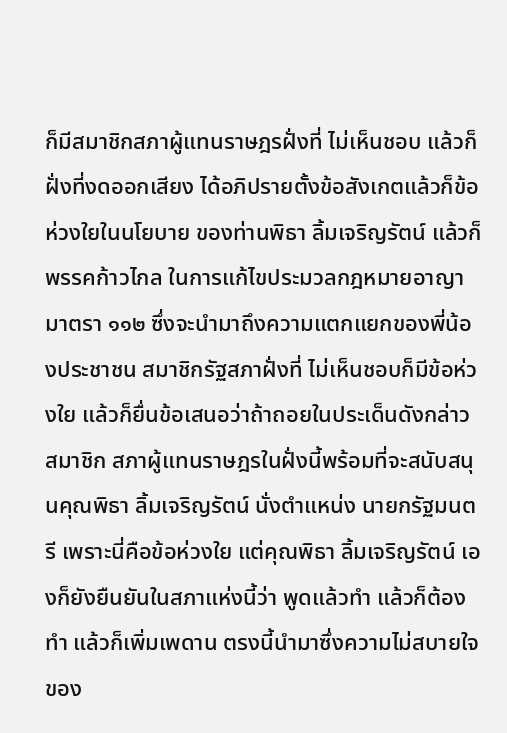ก็มีสมาชิกสภาผู้แทนราษฎรฝั่งที่ ไม่เห็นชอบ แล้วก็ฝั่งที่งดออกเสียง ได้อภิปรายตั้งข้อสังเกตแล้วก็ข้อห่วงใยในนโยบาย ของท่านพิธา ลิ้มเจริญรัตน์ แล้วก็พรรคก้าวไกล ในการแก้ไขประมวลกฎหมายอาญา มาตรา ๑๑๒ ซึ่งจะนำมาถึงความแตกแยกของพี่น้องประชาชน สมาชิกรัฐสภาฝั่งที่ ไม่เห็นชอบก็มีข้อห่วงใย แล้วก็ยื่นข้อเสนอว่าถ้าถอยในประเด็นดังกล่าว สมาชิก สภาผู้แทนราษฎรในฝั่งนี้พร้อมที่จะสนับสนุนคุณพิธา ลิ้มเจริญรัตน์ นั่งตำแหน่ง นายกรัฐมนตรี เพราะนี่คือข้อห่วงใย แต่คุณพิธา ลิ้มเจริญรัตน์ เองก็ยังยืนยันในสภาแห่งนี้ว่า พูดแล้วทำ แล้วก็ต้องทำ แล้วก็เพิ่มเพดาน ตรงนี้นำมาซึ่งความไม่สบายใจของ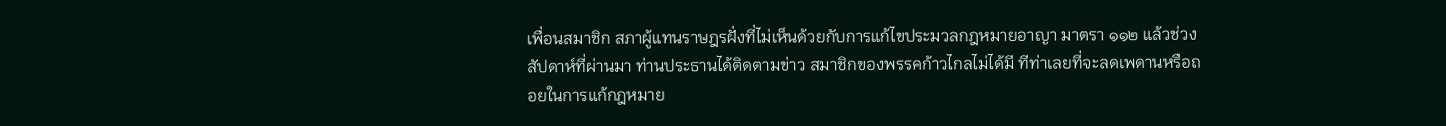เพื่อนสมาชิก สภาผู้แทนราษฎรฝั่งที่ไม่เห็นด้วยกับการแก้ไขประมวลกฎหมายอาญา มาตรา ๑๑๒ แล้วช่วงสัปดาห์ที่ผ่านมา ท่านประธานได้ติดตามข่าว สมาชิกของพรรคก้าวไกลไม่ได้มี ทีท่าเลยที่จะลดเพดานหรือถอยในการแก้กฎหมาย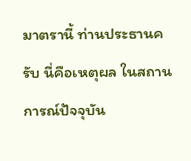มาตรานี้ ท่านประธานครับ นี่คือเหตุผล ในสถานการณ์ปัจจุบัน